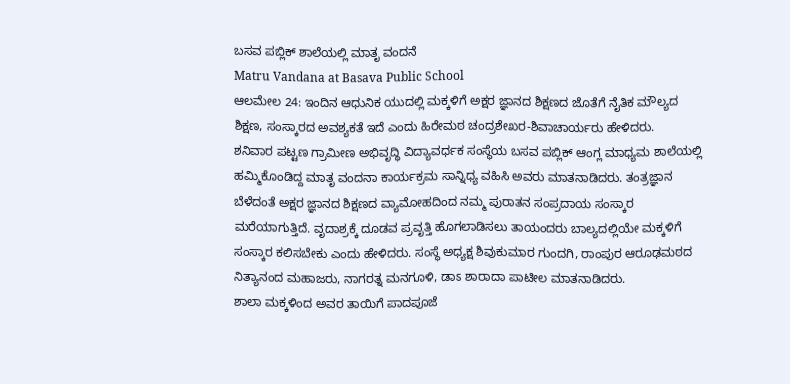ಬಸವ ಪಬ್ಲಿಕ್ ಶಾಲೆಯಲ್ಲಿ ಮಾತೃ ವಂದನೆ
Matru Vandana at Basava Public School
ಆಲಮೇಲ 24: ಇಂದಿನ ಆಧುನಿಕ ಯುದಲ್ಲಿ ಮಕ್ಕಳಿಗೆ ಅಕ್ಷರ ಜ್ಞಾನದ ಶಿಕ್ಷಣದ ಜೊತೆಗೆ ನೈತಿಕ ಮೌಲ್ಯದ ಶಿಕ್ಷಣ, ಸಂಸ್ಕಾರದ ಅವಶ್ಯಕತೆ ಇದೆ ಎಂದು ಹಿರೇಮಠ ಚಂದ್ರಶೇಖರ-ಶಿವಾಚಾರ್ಯರು ಹೇಳಿದರು.
ಶನಿವಾರ ಪಟ್ಟಣ ಗ್ರಾಮೀಣ ಅಭಿವೃದ್ಧಿ ವಿದ್ಯಾವರ್ಧಕ ಸಂಸ್ಥೆಯ ಬಸವ ಪಬ್ಲಿಕ್ ಆಂಗ್ಲ ಮಾಧ್ಯಮ ಶಾಲೆಯಲ್ಲಿ ಹಮ್ಮಿಕೊಂಡಿದ್ದ ಮಾತೃ ವಂದನಾ ಕಾರ್ಯಕ್ರಮ ಸಾನ್ನಿಧ್ಯ ವಹಿಸಿ ಅವರು ಮಾತನಾಡಿದರು. ತಂತ್ರಜ್ಞಾನ ಬೆಳೆದಂತೆ ಅಕ್ಷರ ಜ್ಞಾನದ ಶಿಕ್ಷಣದ ವ್ಯಾಮೋಹದಿಂದ ನಮ್ಮ ಪುರಾತನ ಸಂಪ್ರದಾಯ ಸಂಸ್ಕಾರ ಮರೆಯಾಗುತ್ತಿದೆ. ವೃದಾಶ್ರಕ್ಕೆ ದೂಡವ ಪ್ರವೃತ್ತಿ ಹೊಗಲಾಡಿಸಲು ತಾಯಂದರು ಬಾಲ್ಯದಲ್ಲಿಯೇ ಮಕ್ಕಳಿಗೆ ಸಂಸ್ಕಾರ ಕಲಿಸಬೇಕು ಎಂದು ಹೇಳಿದರು. ಸಂಸ್ಥೆ ಅಧ್ಯಕ್ಷ ಶಿವುಕುಮಾರ ಗುಂದಗಿ, ರಾಂಪುರ ಆರೂಢಮಠದ ನಿತ್ಯಾನಂದ ಮಹಾಜರು, ನಾಗರತ್ನ ಮನಗೂಳಿ, ಡಾಽ ಶಾರಾದಾ ಪಾಟೀಲ ಮಾತನಾಡಿದರು.
ಶಾಲಾ ಮಕ್ಕಳಿಂದ ಅವರ ತಾಯಿಗೆ ಪಾದಪೂಜೆ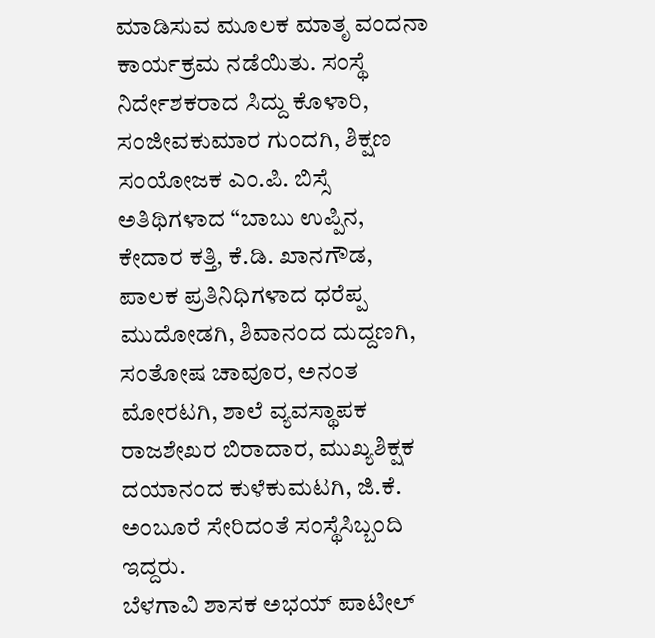ಮಾಡಿಸುವ ಮೂಲಕ ಮಾತೃ ವಂದನಾ ಕಾರ್ಯಕ್ರಮ ನಡೆಯಿತು. ಸಂಸ್ಥೆ ನಿರ್ದೇಶಕರಾದ ಸಿದ್ದು ಕೊಳಾರಿ, ಸಂಜೀವಕುಮಾರ ಗುಂದಗಿ, ಶಿಕ್ಷಣ ಸಂಯೋಜಕ ಎಂ.ಪಿ. ಬಿಸ್ಸೆ ಅತಿಥಿಗಳಾದ “ಬಾಬು ಉಪ್ಪಿನ, ಕೇದಾರ ಕತ್ತಿ, ಕೆ.ಡಿ. ಖಾನಗೌಡ, ಪಾಲಕ ಪ್ರತಿನಿಧಿಗಳಾದ ಧರೆಪ್ಪ ಮುದೋಡಗಿ, ಶಿವಾನಂದ ದುದ್ದಣಗಿ, ಸಂತೋಷ ಚಾವೂರ, ಅನಂತ ಮೋರಟಗಿ, ಶಾಲೆ ವ್ಯವಸ್ಥಾಪಕ ರಾಜಶೇಖರ ಬಿರಾದಾರ, ಮುಖ್ಯಶಿಕ್ಷಕ ದಯಾನಂದ ಕುಳೆಕುಮಟಗಿ, ಜಿ.ಕೆ. ಅಂಬೂರೆ ಸೇರಿದಂತೆ ಸಂಸ್ಥೆಸಿಬ್ಬಂದಿ ಇದ್ದರು.
ಬೆಳಗಾವಿ ಶಾಸಕ ಅಭಯ್ ಪಾಟೀಲ್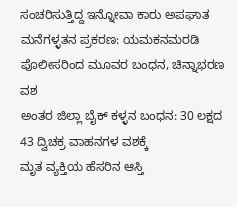ಸಂಚರಿಸುತ್ತಿದ್ದ ಇನ್ನೋವಾ ಕಾರು ಅಪಘಾತ
ಮನೆಗಳ್ಳತನ ಪ್ರಕರಣ: ಯಮಕನಮರಡಿ ಪೊಲೀಸರಿಂದ ಮೂವರ ಬಂಧನ, ಚಿನ್ನಾಭರಣ ವಶ
ಅಂತರ ಜಿಲ್ಲಾ ಬೈಕ್ ಕಳ್ಳನ ಬಂಧನ: 30 ಲಕ್ಷದ 43 ದ್ವಿಚಕ್ರ ವಾಹನಗಳ ವಶಕ್ಕೆ
ಮೃತ ವ್ಯಕ್ತಿಯ ಹೆಸರಿನ ಆಸ್ತಿ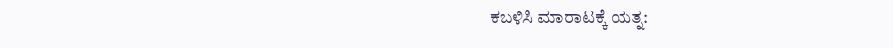ಕಬಳಿಸಿ ಮಾರಾಟಕ್ಕೆ ಯತ್ನ: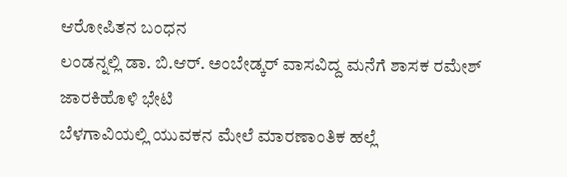ಆರೋಪಿತನ ಬಂಧನ
ಲಂಡನ್ನಲ್ಲಿ ಡಾ. ಬಿ.ಆರ್. ಅಂಬೇಡ್ಕರ್ ವಾಸವಿದ್ದ ಮನೆಗೆ ಶಾಸಕ ರಮೇಶ್ ಜಾರಕಿಹೊಳಿ ಭೇಟಿ
ಬೆಳಗಾವಿಯಲ್ಲಿ ಯುವಕನ ಮೇಲೆ ಮಾರಣಾಂತಿಕ ಹಲ್ಲೆ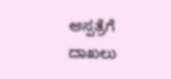ಆಸ್ಪತ್ರೆಗೆ ದಾಖಲು